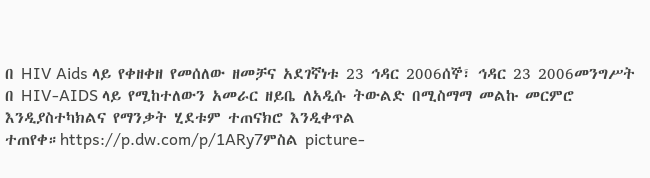በ HIV Aids ላይ የቀዘቀዘ የመሰለው ዘመቻና አደገኛነቱ 23 ኅዳር 2006ሰኞ፣ ኅዳር 23 2006መንግሥት በ HIV-AIDS ላይ የሚከተለውን አመራር ዘይቤ ለአዲሱ ትውልድ በሚስማማ መልኩ መርምሮ እንዲያስተካክልና የማንቃት ሂደቱም ተጠናክሮ እንዲቀጥል ተጠየቀ።https://p.dw.com/p/1ARy7ምስል picture-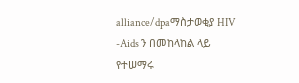alliance/dpaማስታወቂያ HIV -Aids ን በመከላከል ላይ የተሠማሩ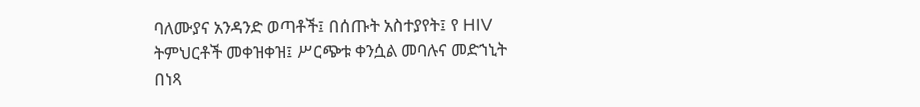ባለሙያና አንዳንድ ወጣቶች፤ በሰጡት አስተያየት፤ የ HIV ትምህርቶች መቀዝቀዝ፤ ሥርጭቱ ቀንሷል መባሉና መድኀኒት በነጻ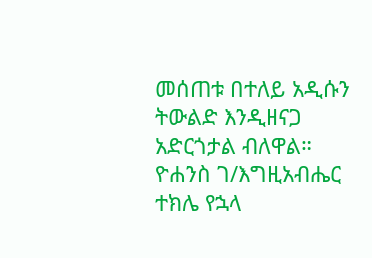መሰጠቱ በተለይ አዲሱን ትውልድ እንዲዘናጋ አድርጎታል ብለዋል። ዮሐንስ ገ/እግዚአብሔር ተክሌ የኋላ